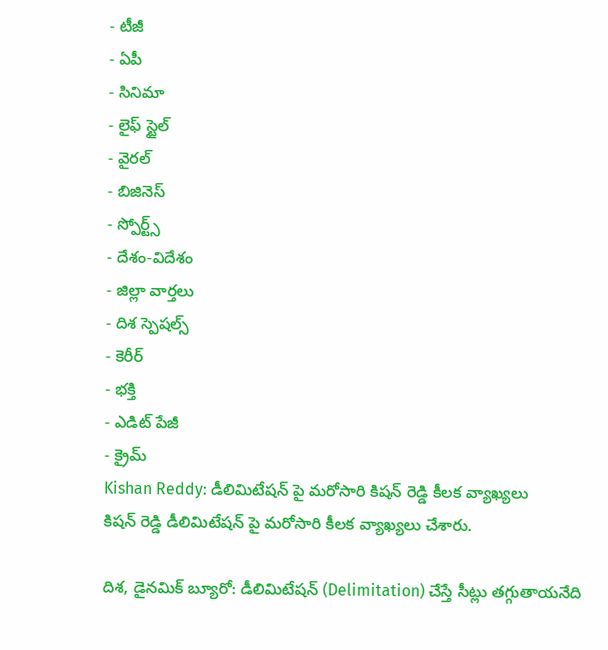- టీజీ
- ఏపీ
- సినిమా
- లైఫ్ స్టైల్
- వైరల్
- బిజినెస్
- స్పోర్ట్స్
- దేశం-విదేశం
- జిల్లా వార్తలు
- దిశ స్పెషల్స్
- కెరీర్
- భక్తి
- ఎడిట్ పేజీ
- క్రైమ్
Kishan Reddy: డీలిమిటేషన్ పై మరోసారి కిషన్ రెడ్డి కీలక వ్యాఖ్యలు
కిషన్ రెడ్డి డీలిమిటేషన్ పై మరోసారి కీలక వ్యాఖ్యలు చేశారు.

దిశ, డైనమిక్ బ్యూరో: డీలిమిటేషన్ (Delimitation) చేస్తే సీట్లు తగ్గుతాయనేది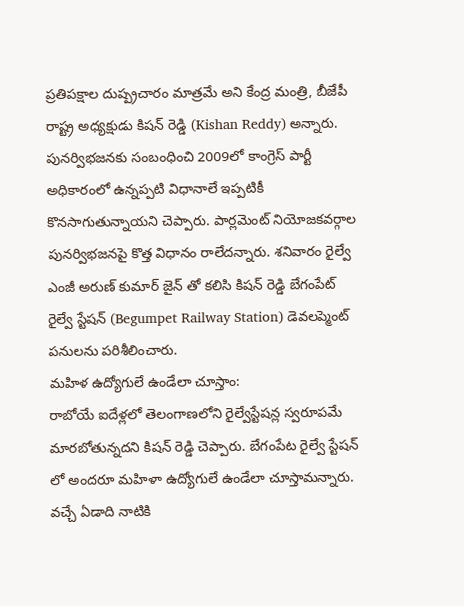ప్రతిపక్షాల దుష్ప్రచారం మాత్రమే అని కేంద్ర మంత్రి, బీజేపీ రాష్ట్ర అధ్యక్షుడు కిషన్ రెడ్డి (Kishan Reddy) అన్నారు. పునర్విభజనకు సంబంధించి 2009లో కాంగ్రెస్ పార్టీ అధికారంలో ఉన్నప్పటి విధానాలే ఇప్పటికీ కొనసాగుతున్నాయని చెప్పారు. పార్లమెంట్ నియోజకవర్గాల పునర్విభజనపై కొత్త విధానం రాలేదన్నారు. శనివారం రైల్వే ఎంజీ అరుణ్ కుమార్ జైన్ తో కలిసి కిషన్ రెడ్డి బేగంపేట్ రైల్వే స్టేషన్ (Begumpet Railway Station) డెవలప్మెంట్ పనులను పరిశీలించారు.
మహిళ ఉద్యోగులే ఉండేలా చూస్తాం:
రాబోయే ఐదేళ్లలో తెలంగాణలోని రైల్వేస్టేషన్ల స్వరూపమే మారబోతున్నదని కిషన్ రెడ్డి చెప్పారు. బేగంపేట రైల్వే స్టేషన్ లో అందరూ మహిళా ఉద్యోగులే ఉండేలా చూస్తామన్నారు. వచ్చే ఏడాది నాటికి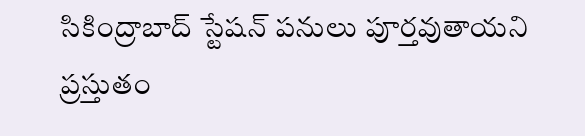సికింద్రాబాద్ స్టేషన్ పనులు పూర్తవుతాయని ప్రస్తుతం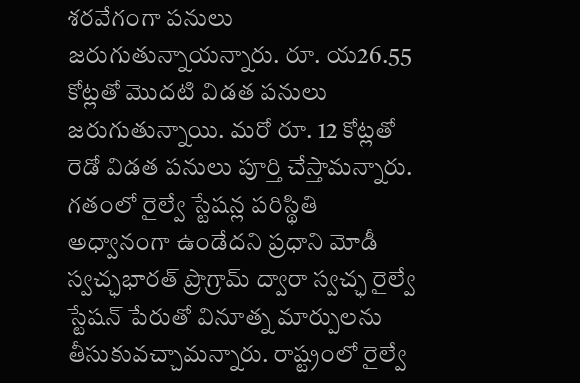శరవేగంగా పనులు జరుగుతున్నాయన్నారు. రూ. య26.55 కోట్లతో మొదటి విడత పనులు జరుగుతున్నాయి. మరో రూ. 12 కోట్లతో రెడో విడత పనులు పూర్తి చేస్తామన్నారు. గతంలో రైల్వే స్టేషన్ల పరిస్థితి అధ్వానంగా ఉండేదని ప్రధాని మోడీ స్వచ్ఛభారత్ ప్రొగ్రామ్ ద్వారా స్వచ్ఛ రైల్వే స్టేషన్ పేరుతో వినూత్న మార్పులను తీసుకువచ్చామన్నారు. రాష్ట్రంలో రైల్వే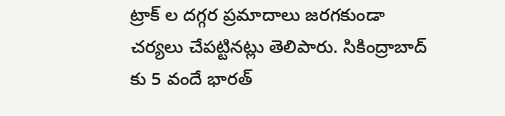ట్రాక్ ల దగ్గర ప్రమాదాలు జరగకుండా చర్యలు చేపట్టినట్లు తెలిపారు. సికింద్రాబాద్ కు 5 వందే భారత్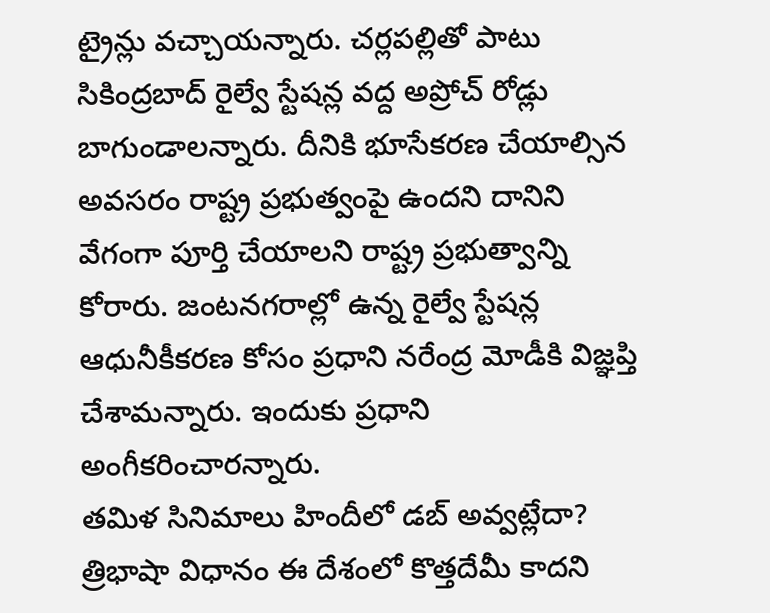ట్రైన్లు వచ్చాయన్నారు. చర్లపల్లితో పాటు సికింద్రబాద్ రైల్వే స్టేషన్ల వద్ద అప్రోచ్ రోడ్లు బాగుండాలన్నారు. దీనికి భూసేకరణ చేయాల్సిన అవసరం రాష్ట్ర ప్రభుత్వంపై ఉందని దానిని వేగంగా పూర్తి చేయాలని రాష్ట్ర ప్రభుత్వాన్ని కోరారు. జంటనగరాల్లో ఉన్న రైల్వే స్టేషన్ల ఆధునీకీకరణ కోసం ప్రధాని నరేంద్ర మోడీకి విజ్ఞప్తి చేశామన్నారు. ఇందుకు ప్రధాని అంగీకరించారన్నారు.
తమిళ సినిమాలు హిందీలో డబ్ అవ్వట్లేదా?
త్రిభాషా విధానం ఈ దేశంలో కొత్తదేమీ కాదని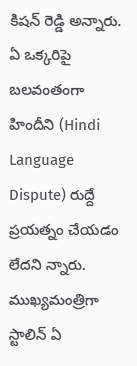కిషన్ రెడ్డి అన్నారు. ఏ ఒక్కరిపై బలవంతంగా హిందీని (Hindi Language Dispute) రుద్దే ప్రయత్నం చేయడం లేదని న్నారు. ముఖ్యమంత్రిగా స్టాలిన్ ఏ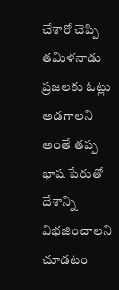చేశారో చెప్పి తమిళనాడు ప్రజలకు ఓట్లు అడగాలని అంతే తప్ప భాష పేరుతో దేశాన్ని విభజించాలని చూడటం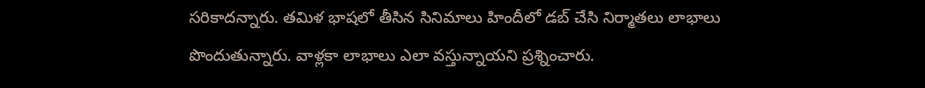సరికాదన్నారు. తమిళ భాషలో తీసిన సినిమాలు హిందీలో డబ్ చేసి నిర్మాతలు లాభాలు పొందుతున్నారు. వాళ్లకా లాభాలు ఎలా వస్తున్నాయని ప్రశ్నించారు.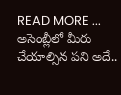READ MORE ...
అసెంబ్లీలో మీరు చేయాల్సిన పని అదే..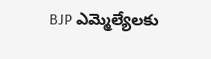BJP ఎమ్మెల్యేలకు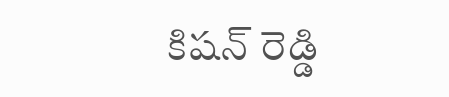కిషన్ రెడ్డి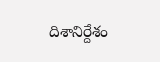దిశానిర్దేశం